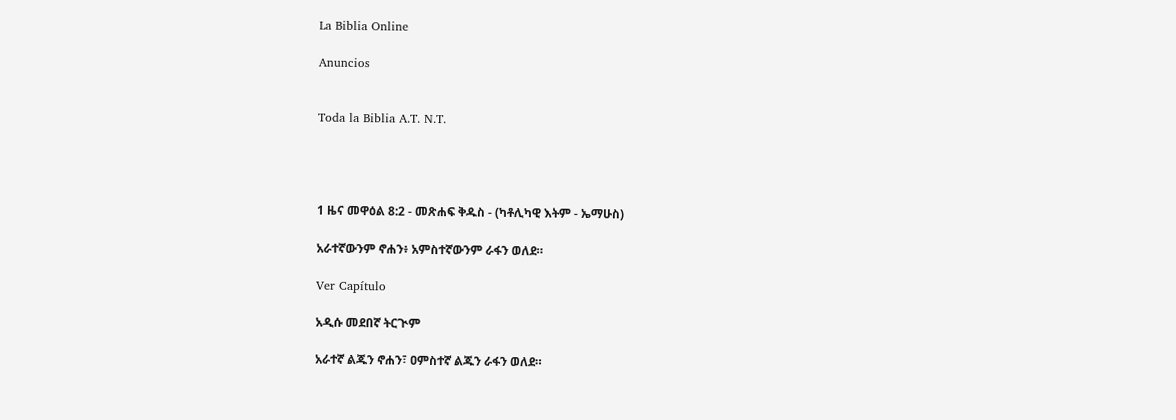La Biblia Online

Anuncios


Toda la Biblia A.T. N.T.




1 ዜና መዋዕል 8:2 - መጽሐፍ ቅዱስ - (ካቶሊካዊ እትም - ኤማሁስ)

አራተኛውንም ኖሐን፥ አምስተኛውንም ራፋን ወለደ።

Ver Capítulo

አዲሱ መደበኛ ትርጒም

አራተኛ ልጁን ኖሐን፣ ዐምስተኛ ልጁን ራፋን ወለደ።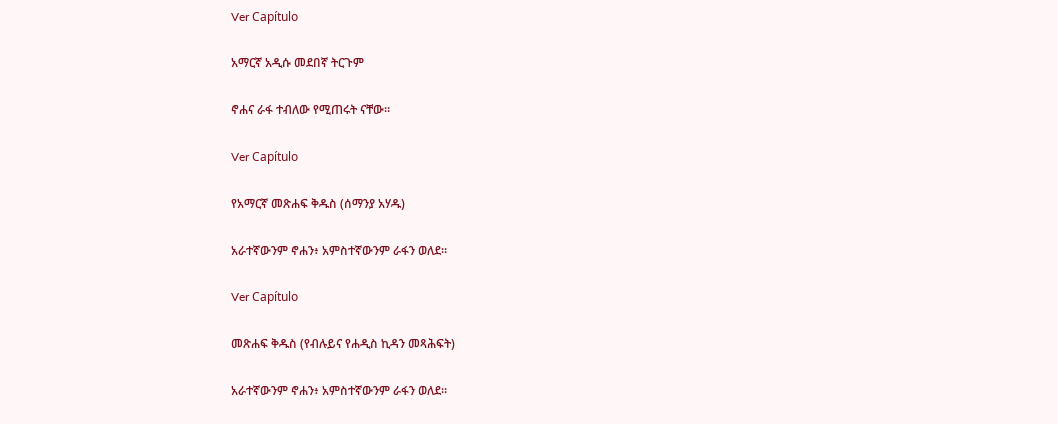Ver Capítulo

አማርኛ አዲሱ መደበኛ ትርጉም

ኖሐና ራፋ ተብለው የሚጠሩት ናቸው።

Ver Capítulo

የአማርኛ መጽሐፍ ቅዱስ (ሰማንያ አሃዱ)

አራተኛውንም ኖሐን፥ አምስተኛውንም ራፋን ወለደ።

Ver Capítulo

መጽሐፍ ቅዱስ (የብሉይና የሐዲስ ኪዳን መጻሕፍት)

አራተኛውንም ኖሐን፥ አምስተኛውንም ራፋን ወለደ።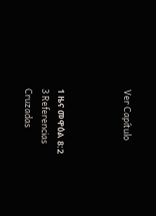Ver Capítulo



1 ዜና መዋዕል 8:2
3 Referencias Cruzadas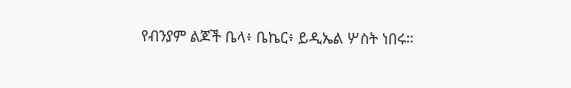የብንያም ልጆች ቤላ፥ ቤኬር፥ ይዲኤል ሦስት ነበሩ።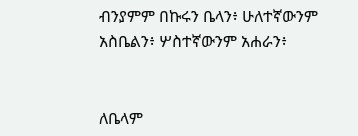ብንያምም በኩሩን ቤላን፥ ሁለተኛውንም አስቤልን፥ ሦስተኛውንም አሐራን፥


ለቤላም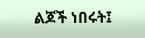ልጆች ነበሩት፤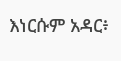እነርሱም አዳር፥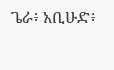ጌራ፥ አቢሁድ፥